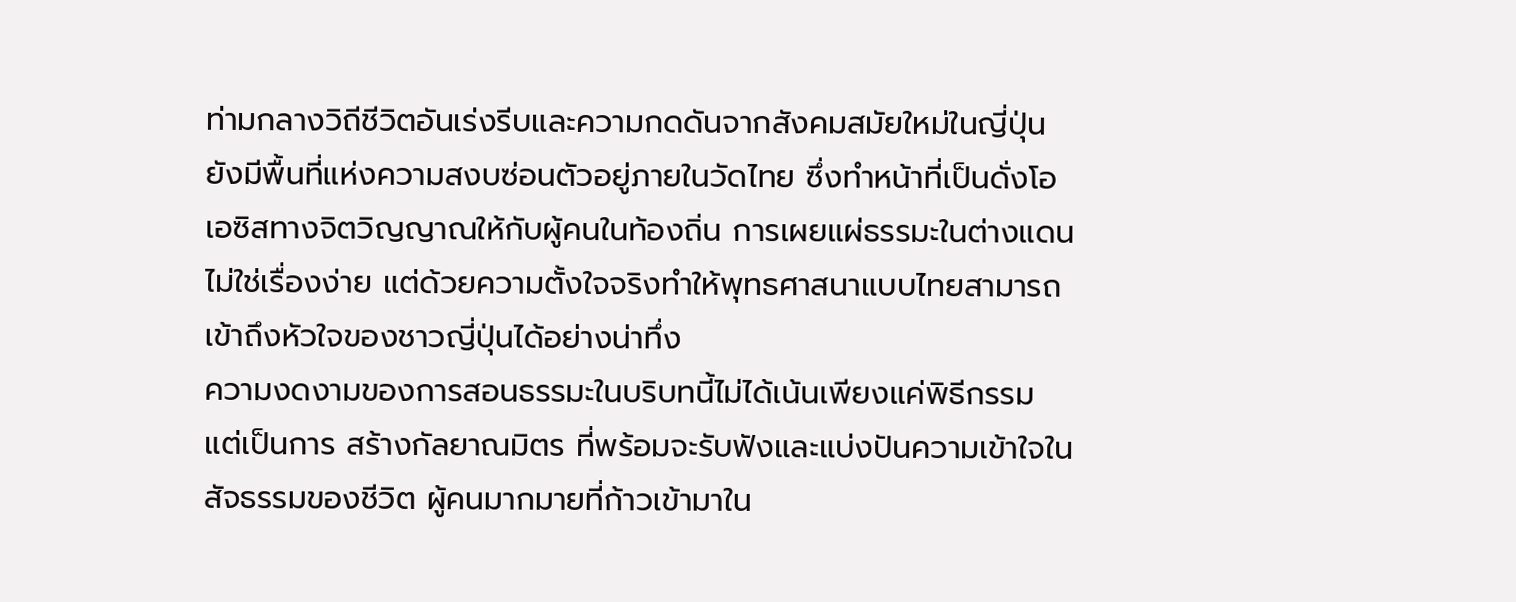ท่ามกลางวิถีชีวิตอันเร่งรีบและความกดดันจากสังคมสมัยใหม่ในญี่ปุ่น ยังมีพื้นที่แห่งความสงบซ่อนตัวอยู่ภายในวัดไทย ซึ่งทำหน้าที่เป็นดั่งโอเอซิสทางจิตวิญญาณให้กับผู้คนในท้องถิ่น การเผยแผ่ธรรมะในต่างแดนไม่ใช่เรื่องง่าย แต่ด้วยความตั้งใจจริงทำให้พุทธศาสนาแบบไทยสามารถเข้าถึงหัวใจของชาวญี่ปุ่นได้อย่างน่าทึ่ง
ความงดงามของการสอนธรรมะในบริบทนี้ไม่ได้เน้นเพียงแค่พิธีกรรม แต่เป็นการ สร้างกัลยาณมิตร ที่พร้อมจะรับฟังและแบ่งปันความเข้าใจในสัจธรรมของชีวิต ผู้คนมากมายที่ก้าวเข้ามาใน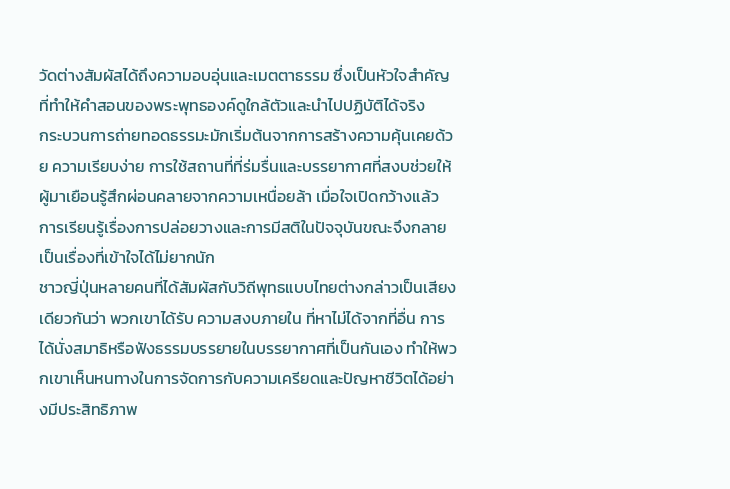วัดต่างสัมผัสได้ถึงความอบอุ่นและเมตตาธรรม ซึ่งเป็นหัวใจสำคัญที่ทำให้คำสอนของพระพุทธองค์ดูใกล้ตัวและนำไปปฏิบัติได้จริง
กระบวนการถ่ายทอดธรรมะมักเริ่มต้นจากการสร้างความคุ้นเคยด้วย ความเรียบง่าย การใช้สถานที่ที่ร่มรื่นและบรรยากาศที่สงบช่วยให้ผู้มาเยือนรู้สึกผ่อนคลายจากความเหนื่อยล้า เมื่อใจเปิดกว้างแล้ว การเรียนรู้เรื่องการปล่อยวางและการมีสติในปัจจุบันขณะจึงกลายเป็นเรื่องที่เข้าใจได้ไม่ยากนัก
ชาวญี่ปุ่นหลายคนที่ได้สัมผัสกับวิถีพุทธแบบไทยต่างกล่าวเป็นเสียงเดียวกันว่า พวกเขาได้รับ ความสงบภายใน ที่หาไม่ได้จากที่อื่น การได้นั่งสมาธิหรือฟังธรรมบรรยายในบรรยากาศที่เป็นกันเอง ทำให้พวกเขาเห็นหนทางในการจัดการกับความเครียดและปัญหาชีวิตได้อย่างมีประสิทธิภาพ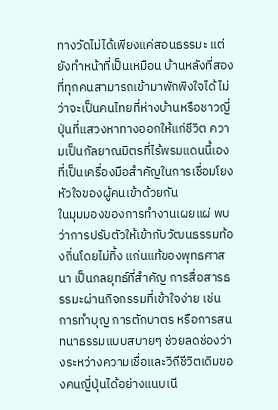ทางวัดไม่ได้เพียงแค่สอนธรรมะ แต่ยังทำหน้าที่เป็นเหมือน บ้านหลังที่สอง ที่ทุกคนสามารถเข้ามาพักพิงใจได้ ไม่ว่าจะเป็นคนไทยที่ห่างบ้านหรือชาวญี่ปุ่นที่แสวงหาทางออกให้แก่ชีวิต ความเป็นกัลยาณมิตรที่ไร้พรมแดนนี้เองที่เป็นเครื่องมือสำคัญในการเชื่อมโยงหัวใจของผู้คนเข้าด้วยกัน
ในมุมมองของการทำงานเผยแผ่ พบว่าการปรับตัวให้เข้ากับวัฒนธรรมท้องถิ่นโดยไม่ทิ้ง แก่นแท้ของพุทธศาสนา เป็นกลยุทธ์ที่สำคัญ การสื่อสารธรรมะผ่านกิจกรรมที่เข้าใจง่าย เช่น การทำบุญ การตักบาตร หรือการสนทนาธรรมแบบสบายๆ ช่วยลดช่องว่างระหว่างความเชื่อและวิถีชีวิตเดิมของคนญี่ปุ่นได้อย่างแนบเนี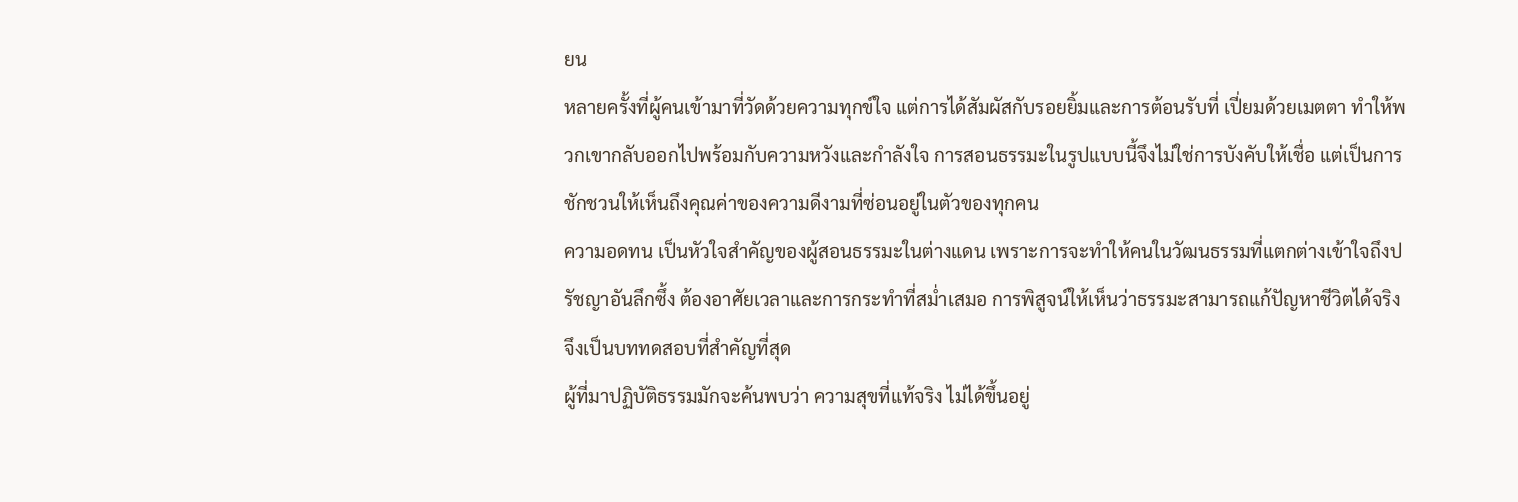ยน
หลายครั้งที่ผู้คนเข้ามาที่วัดด้วยความทุกข์ใจ แต่การได้สัมผัสกับรอยยิ้มและการต้อนรับที่ เปี่ยมด้วยเมตตา ทำให้พวกเขากลับออกไปพร้อมกับความหวังและกำลังใจ การสอนธรรมะในรูปแบบนี้จึงไม่ใช่การบังคับให้เชื่อ แต่เป็นการชักชวนให้เห็นถึงคุณค่าของความดีงามที่ซ่อนอยู่ในตัวของทุกคน
ความอดทน เป็นหัวใจสำคัญของผู้สอนธรรมะในต่างแดน เพราะการจะทำให้คนในวัฒนธรรมที่แตกต่างเข้าใจถึงปรัชญาอันลึกซึ้ง ต้องอาศัยเวลาและการกระทำที่สม่ำเสมอ การพิสูจน์ให้เห็นว่าธรรมะสามารถแก้ปัญหาชีวิตได้จริงจึงเป็นบททดสอบที่สำคัญที่สุด
ผู้ที่มาปฏิบัติธรรมมักจะค้นพบว่า ความสุขที่แท้จริง ไม่ได้ขึ้นอยู่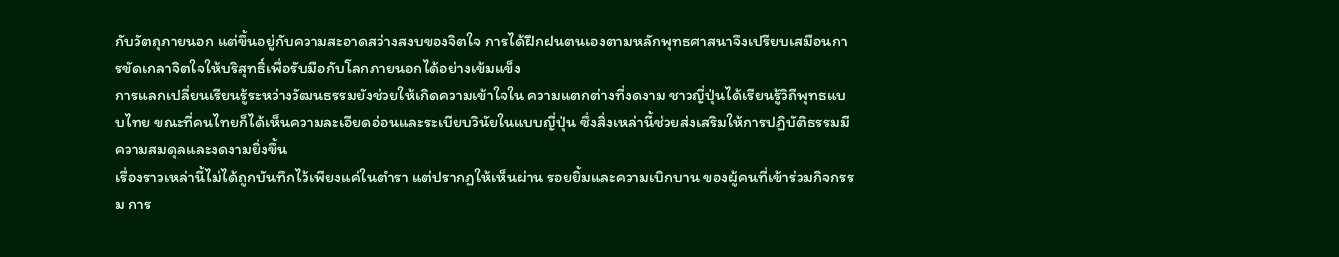กับวัตถุภายนอก แต่ขึ้นอยู่กับความสะอาดสว่างสงบของจิตใจ การได้ฝึกฝนตนเองตามหลักพุทธศาสนาจึงเปรียบเสมือนการขัดเกลาจิตใจให้บริสุทธิ์เพื่อรับมือกับโลกภายนอกได้อย่างเข้มแข็ง
การแลกเปลี่ยนเรียนรู้ระหว่างวัฒนธรรมยังช่วยให้เกิดความเข้าใจใน ความแตกต่างที่งดงาม ชาวญี่ปุ่นได้เรียนรู้วิถีพุทธแบบไทย ขณะที่คนไทยก็ได้เห็นความละเอียดอ่อนและระเบียบวินัยในแบบญี่ปุ่น ซึ่งสิ่งเหล่านี้ช่วยส่งเสริมให้การปฏิบัติธรรมมีความสมดุลและงดงามยิ่งขึ้น
เรื่องราวเหล่านี้ไม่ได้ถูกบันทึกไว้เพียงแค่ในตำรา แต่ปรากฏให้เห็นผ่าน รอยยิ้มและความเบิกบาน ของผู้คนที่เข้าร่วมกิจกรรม การ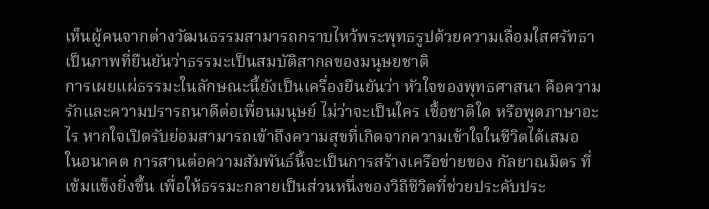เห็นผู้คนจากต่างวัฒนธรรมสามารถกราบไหว้พระพุทธรูปด้วยความเลื่อมใสศรัทธา เป็นภาพที่ยืนยันว่าธรรมะเป็นสมบัติสากลของมนุษยชาติ
การเผยแผ่ธรรมะในลักษณะนี้ยังเป็นเครื่องยืนยันว่า หัวใจของพุทธศาสนา คือความรักและความปรารถนาดีต่อเพื่อนมนุษย์ ไม่ว่าจะเป็นใคร เชื้อชาติใด หรือพูดภาษาอะไร หากใจเปิดรับย่อมสามารถเข้าถึงความสุขที่เกิดจากความเข้าใจในชีวิตได้เสมอ
ในอนาคต การสานต่อความสัมพันธ์นี้จะเป็นการสร้างเครือข่ายของ กัลยาณมิตร ที่เข้มแข็งยิ่งขึ้น เพื่อให้ธรรมะกลายเป็นส่วนหนึ่งของวิถีชีวิตที่ช่วยประคับประ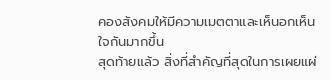คองสังคมให้มีความเมตตาและเห็นอกเห็นใจกันมากขึ้น
สุดท้ายแล้ว สิ่งที่สำคัญที่สุดในการเผยแผ่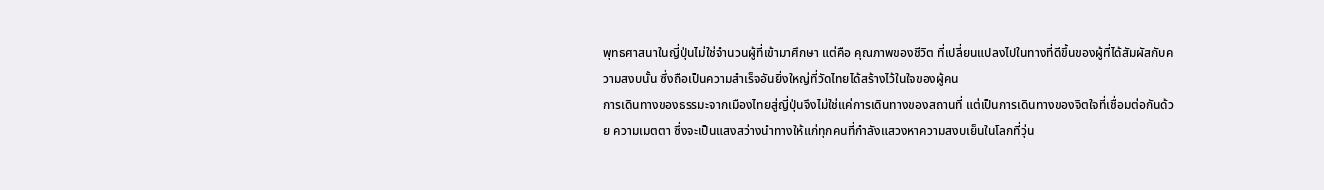พุทธศาสนาในญี่ปุ่นไม่ใช่จำนวนผู้ที่เข้ามาศึกษา แต่คือ คุณภาพของชีวิต ที่เปลี่ยนแปลงไปในทางที่ดีขึ้นของผู้ที่ได้สัมผัสกับความสงบนั้น ซึ่งถือเป็นความสำเร็จอันยิ่งใหญ่ที่วัดไทยได้สร้างไว้ในใจของผู้คน
การเดินทางของธรรมะจากเมืองไทยสู่ญี่ปุ่นจึงไม่ใช่แค่การเดินทางของสถานที่ แต่เป็นการเดินทางของจิตใจที่เชื่อมต่อกันด้วย ความเมตตา ซึ่งจะเป็นแสงสว่างนำทางให้แก่ทุกคนที่กำลังแสวงหาความสงบเย็นในโลกที่วุ่น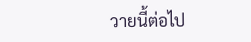วายนี้ต่อไป